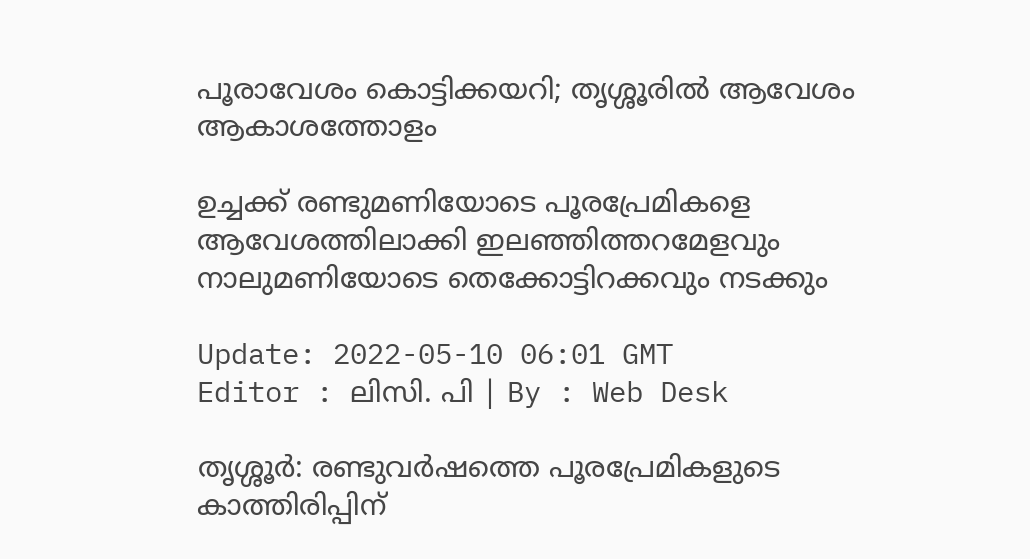പൂരാവേശം കൊട്ടിക്കയറി; തൃശ്ശൂരില്‍ ആവേശം ആകാശത്തോളം

ഉച്ചക്ക് രണ്ടുമണിയോടെ പൂരപ്രേമികളെ ആവേശത്തിലാക്കി ഇലഞ്ഞിത്തറമേളവും നാലുമണിയോടെ തെക്കോട്ടിറക്കവും നടക്കും

Update: 2022-05-10 06:01 GMT
Editor : ലിസി. പി | By : Web Desk

തൃശ്ശൂർ: രണ്ടുവർഷത്തെ പൂരപ്രേമികളുടെ കാത്തിരിപ്പിന്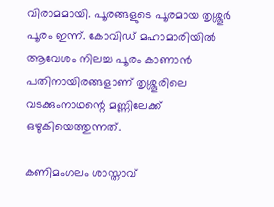വിരാമമായി. പൂരങ്ങളുടെ പൂരമായ തൃശ്ശൂർ പൂരം ഇന്ന്. കോവിഡ് മഹാമാരിയിൽ ആവേശം നിലച്ച പൂരം കാണാൻ പതിനായിരങ്ങളാണ് തൃശ്ശൂരിലെ വടക്കുംനാഥന്റെ മണ്ണിലേക്ക് ഒഴുകിയെത്തുന്നത്.

കണിമംഗലം ശാസ്താവ്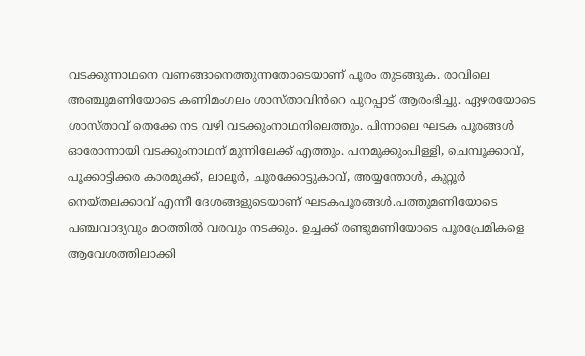വടക്കുന്നാഥനെ വണങ്ങാനെത്തുന്നതോടെയാണ് പൂരം തുടങ്ങുക. രാവിലെ അഞ്ചുമണിയോടെ കണിമംഗലം ശാസ്താവിൻറെ പുറപ്പാട് ആരംഭിച്ചു. ഏഴരയോടെ ശാസ്താവ് തെക്കേ നട വഴി വടക്കുംനാഥനിലെത്തും. പിന്നാലെ ഘടക പൂരങ്ങൾ ഓരോന്നായി വടക്കുംനാഥന് മുന്നിലേക്ക് എത്തും. പനമുക്കുംപിള്ളി, ചെമ്പൂക്കാവ്, പൂക്കാട്ടിക്കര കാരമുക്ക്, ലാലൂർ, ചൂരക്കോട്ടുകാവ്, അയ്യന്തോൾ, കുറ്റൂർ നെയ്തലക്കാവ് എന്നീ ദേശങ്ങളുടെയാണ് ഘടകപൂരങ്ങൾ.പത്തുമണിയോടെ പഞ്ചവാദ്യവും മഠത്തിൽ വരവും നടക്കും. ഉച്ചക്ക് രണ്ടുമണിയോടെ പൂരപ്രേമികളെ ആവേശത്തിലാക്കി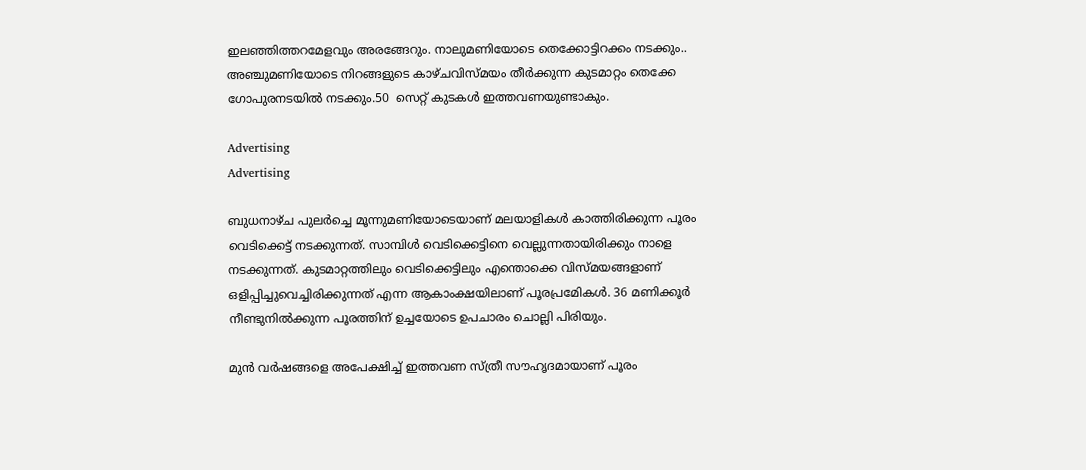ഇലഞ്ഞിത്തറമേളവും അരങ്ങേറും. നാലുമണിയോടെ തെക്കോട്ടിറക്കം നടക്കും.. അഞ്ചുമണിയോടെ നിറങ്ങളുടെ കാഴ്ചവിസ്മയം തീർക്കുന്ന കുടമാറ്റം തെക്കേ ഗോപുരനടയിൽ നടക്കും.50  സെറ്റ് കുടകള്‍ ഇത്തവണയുണ്ടാകും.

Advertising
Advertising

ബുധനാഴ്ച പുലർച്ചെ മൂന്നുമണിയോടെയാണ് മലയാളികൾ കാത്തിരിക്കുന്ന പൂരം വെടിക്കെട്ട് നടക്കുന്നത്. സാമ്പിള്‍ വെടിക്കെട്ടിനെ വെല്ലുന്നതായിരിക്കും നാളെ നടക്കുന്നത്. കുടമാറ്റത്തിലും വെടിക്കെട്ടിലും എന്തൊക്കെ വിസ്മയങ്ങളാണ് ഒളിപ്പിച്ചുവെച്ചിരിക്കുന്നത് എന്ന ആകാംക്ഷയിലാണ് പൂരപ്രമേികള്‍. 36 മണിക്കൂര്‍ നീണ്ടുനില്‍ക്കുന്ന പൂരത്തിന് ഉച്ചയോടെ ഉപചാരം ചൊല്ലി പിരിയും.

മുൻ വർഷങ്ങളെ അപേക്ഷിച്ച് ഇത്തവണ സ്ത്രീ സൗഹൃദമായാണ് പൂരം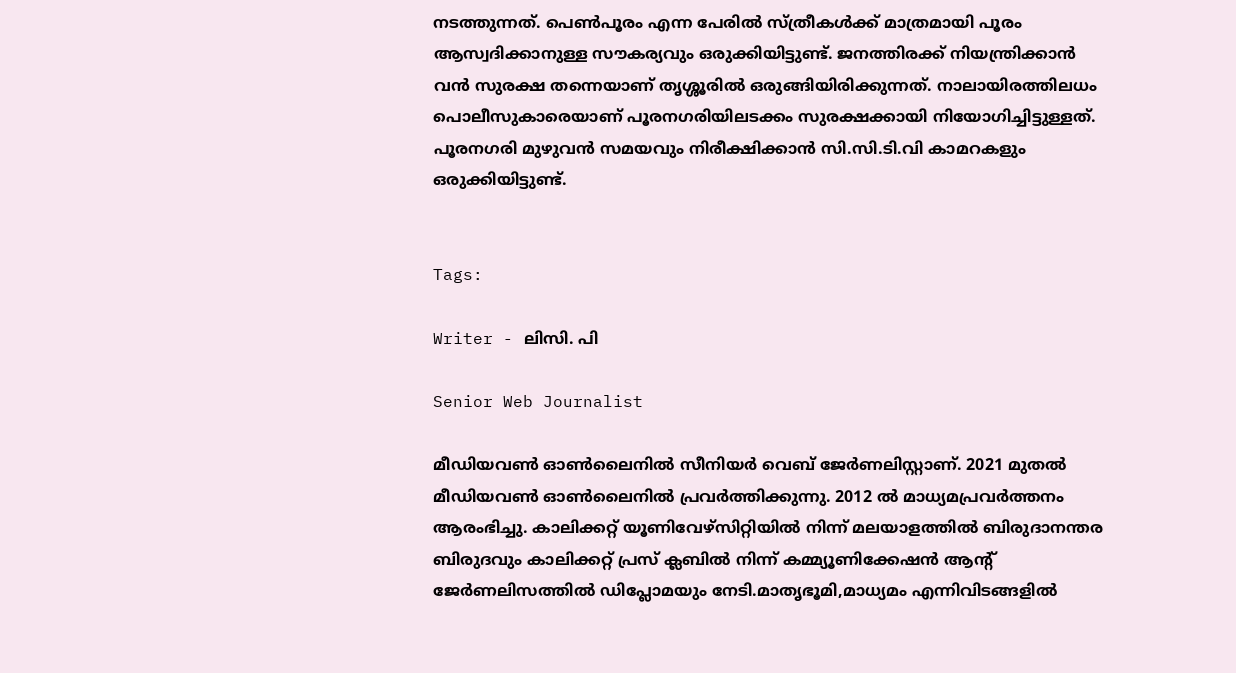നടത്തുന്നത്. പെൺപൂരം എന്ന പേരിൽ സ്ത്രീകൾക്ക് മാത്രമായി പൂരം ആസ്വദിക്കാനുള്ള സൗകര്യവും ഒരുക്കിയിട്ടുണ്ട്. ജനത്തിരക്ക് നിയന്ത്രിക്കാൻ വൻ സുരക്ഷ തന്നെയാണ് തൃശ്ശൂരിൽ ഒരുങ്ങിയിരിക്കുന്നത്. നാലായിരത്തിലധം പൊലീസുകാരെയാണ് പൂരനഗരിയിലടക്കം സുരക്ഷക്കായി നിയോഗിച്ചിട്ടുള്ളത്. പൂരനഗരി മുഴുവൻ സമയവും നിരീക്ഷിക്കാൻ സി.സി.ടി.വി കാമറകളും ഒരുക്കിയിട്ടുണ്ട്.


Tags:

Writer - ലിസി. പി

Senior Web Journalist

മീഡിയവൺ ഓൺലൈനിൽ സീനിയർ വെബ് ജേർണലിസ്റ്റാണ്. 2021 മുതൽ മീഡിയവൺ ഓൺലൈനിൽ പ്രവർത്തിക്കുന്നു. 2012 ല്‍ മാധ്യമപ്രവര്‍ത്തനം ആരംഭിച്ചു. കാലിക്കറ്റ് യൂണിവേഴ്‌സിറ്റിയിൽ നിന്ന് മലയാളത്തിൽ ബിരുദാനന്തര ബിരുദവും കാലിക്കറ്റ് പ്രസ് ക്ലബിൽ നിന്ന് കമ്മ്യൂണിക്കേഷൻ ആന്റ് ജേർണലിസത്തിൽ ഡിപ്ലോമയും നേടി.മാതൃഭൂമി,മാധ്യമം എന്നിവിടങ്ങളിൽ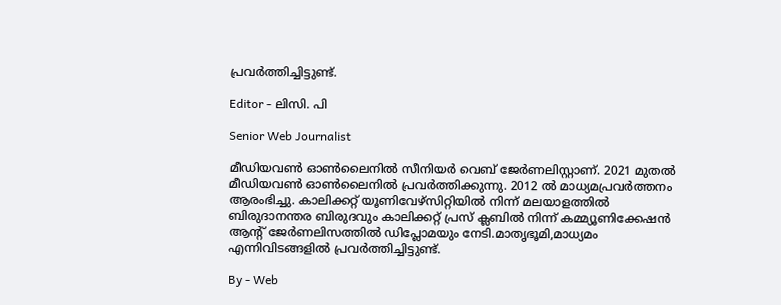പ്രവർത്തിച്ചിട്ടുണ്ട്.

Editor - ലിസി. പി

Senior Web Journalist

മീഡിയവൺ ഓൺലൈനിൽ സീനിയർ വെബ് ജേർണലിസ്റ്റാണ്. 2021 മുതൽ മീഡിയവൺ ഓൺലൈനിൽ പ്രവർത്തിക്കുന്നു. 2012 ല്‍ മാധ്യമപ്രവര്‍ത്തനം ആരംഭിച്ചു. കാലിക്കറ്റ് യൂണിവേഴ്‌സിറ്റിയിൽ നിന്ന് മലയാളത്തിൽ ബിരുദാനന്തര ബിരുദവും കാലിക്കറ്റ് പ്രസ് ക്ലബിൽ നിന്ന് കമ്മ്യൂണിക്കേഷൻ ആന്റ് ജേർണലിസത്തിൽ ഡിപ്ലോമയും നേടി.മാതൃഭൂമി,മാധ്യമം എന്നിവിടങ്ങളിൽ പ്രവർത്തിച്ചിട്ടുണ്ട്.

By - Web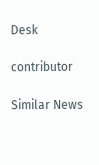Desk

contributor

Similar News